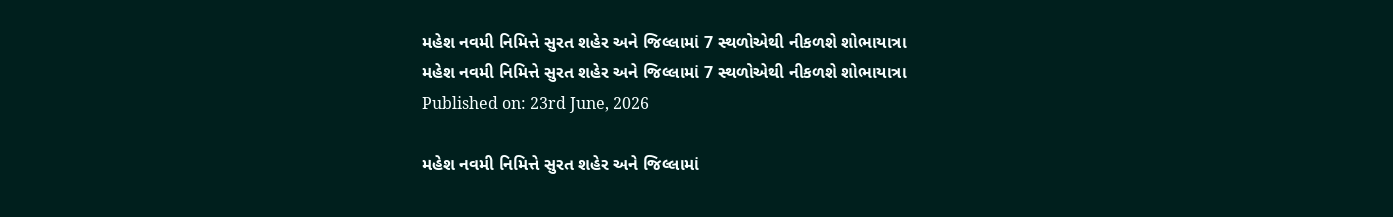મહેશ નવમી નિમિત્તે સુરત શહેર અને જિલ્લામાં 7 સ્થળોએથી નીકળશે શોભાયાત્રા
મહેશ નવમી નિમિત્તે સુરત શહેર અને જિલ્લામાં 7 સ્થળોએથી નીકળશે શોભાયાત્રા
Published on: 23rd June, 2026

મહેશ નવમી નિમિત્તે સુરત શહેર અને જિલ્લામાં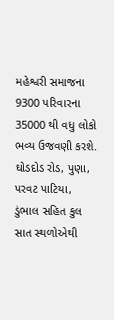મહેશ્વરી સમાજના 9300 પરિવારના 35000 થી વધુ લોકો ભવ્ય ઉજવણી કરશે. ઘોડદોડ રોડ, પુણા, પરવટ પાટિયા, ડુંભાલ સહિત કુલ સાત સ્થળોએથી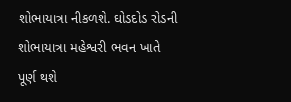શોભાયાત્રા નીકળશે. ઘોડદોડ રોડની શોભાયાત્રા મહેશ્વરી ભવન ખાતે પૂર્ણ થશે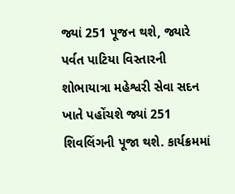જ્યાં 251 પૂજન થશે, જ્યારે પર્વત પાટિયા વિસ્તારની શોભાયાત્રા મહેશ્વરી સેવા સદન ખાતે પહોંચશે જ્યાં 251 શિવલિંગની પૂજા થશે. કાર્યક્રમમાં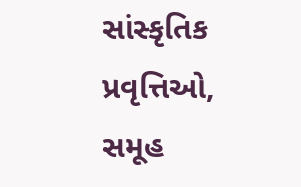સાંસ્કૃતિક પ્રવૃત્તિઓ, સમૂહ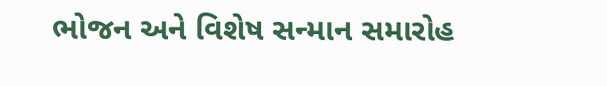ભોજન અને વિશેષ સન્માન સમારોહ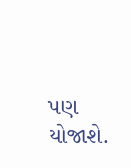પણ યોજાશે.